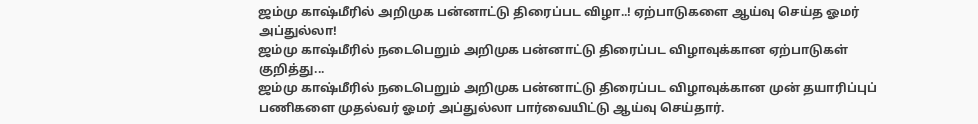ஜம்மு காஷ்மீரில் அறிமுக பன்னாட்டு திரைப்பட விழா..! ஏற்பாடுகளை ஆய்வு செய்த ஓமர் அப்துல்லா!
ஜம்மு காஷ்மீரில் நடைபெறும் அறிமுக பன்னாட்டு திரைப்பட விழாவுக்கான ஏற்பாடுகள் குறித்து...
ஜம்மு காஷ்மீரில் நடைபெறும் அறிமுக பன்னாட்டு திரைப்பட விழாவுக்கான முன் தயாரிப்புப் பணிகளை முதல்வர் ஓமர் அப்துல்லா பார்வையிட்டு ஆய்வு செய்தார்.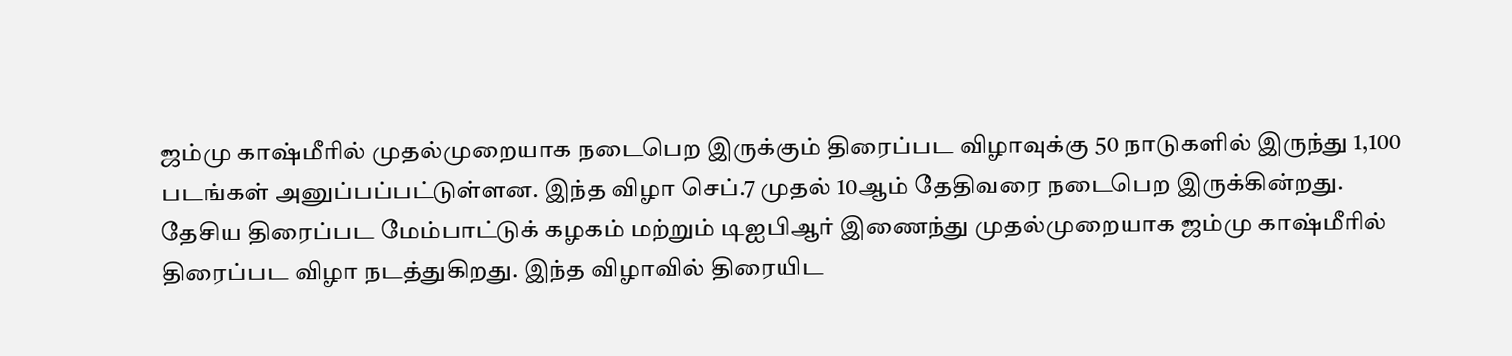ஜம்மு காஷ்மீரில் முதல்முறையாக நடைபெற இருக்கும் திரைப்பட விழாவுக்கு 50 நாடுகளில் இருந்து 1,100 படங்கள் அனுப்பப்பட்டுள்ளன. இந்த விழா செப்.7 முதல் 10ஆம் தேதிவரை நடைபெற இருக்கின்றது.
தேசிய திரைப்பட மேம்பாட்டுக் கழகம் மற்றும் டிஐபிஆர் இணைந்து முதல்முறையாக ஜம்மு காஷ்மீரில் திரைப்பட விழா நடத்துகிறது. இந்த விழாவில் திரையிட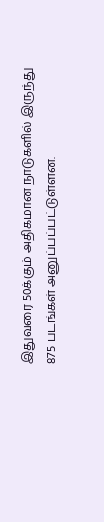இதுவரை 50க்கும் அதிகமான நாடுகளில் இருந்து 875 படங்கள் அனுப்பப்பட்டுள்ளன.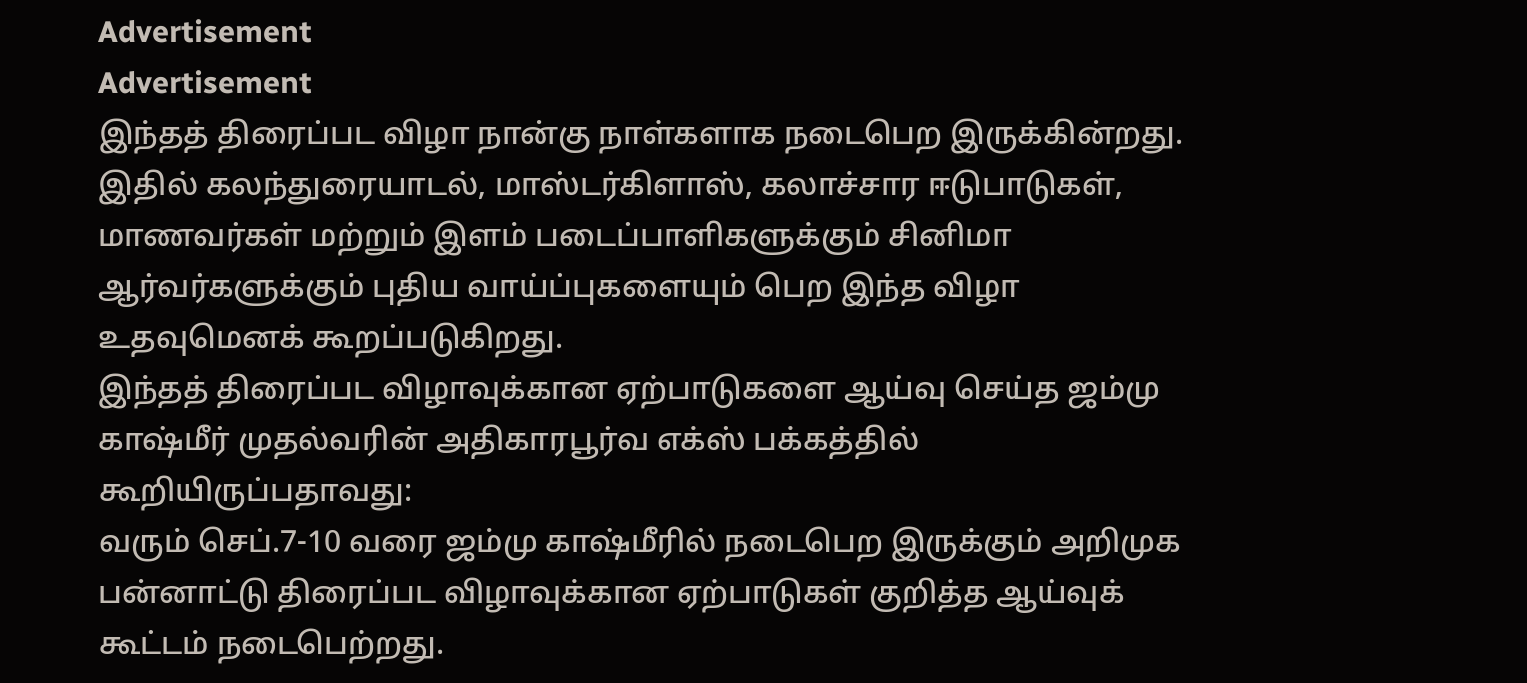Advertisement
Advertisement
இந்தத் திரைப்பட விழா நான்கு நாள்களாக நடைபெற இருக்கின்றது. இதில் கலந்துரையாடல், மாஸ்டர்கிளாஸ், கலாச்சார ஈடுபாடுகள், மாணவர்கள் மற்றும் இளம் படைப்பாளிகளுக்கும் சினிமா ஆர்வர்களுக்கும் புதிய வாய்ப்புகளையும் பெற இந்த விழா உதவுமெனக் கூறப்படுகிறது.
இந்தத் திரைப்பட விழாவுக்கான ஏற்பாடுகளை ஆய்வு செய்த ஜம்மு காஷ்மீர் முதல்வரின் அதிகாரபூர்வ எக்ஸ் பக்கத்தில் கூறியிருப்பதாவது:
வரும் செப்.7-10 வரை ஜம்மு காஷ்மீரில் நடைபெற இருக்கும் அறிமுக பன்னாட்டு திரைப்பட விழாவுக்கான ஏற்பாடுகள் குறித்த ஆய்வுக் கூட்டம் நடைபெற்றது.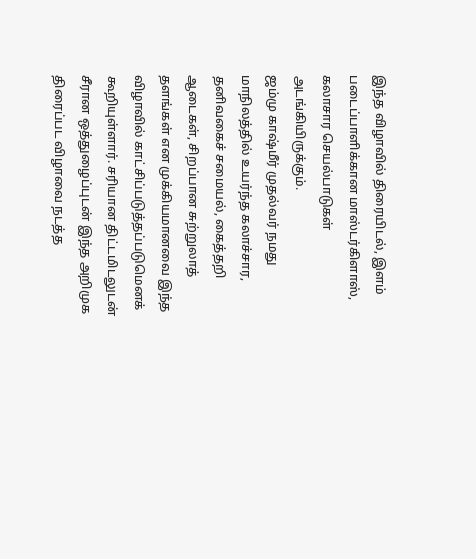இந்த விழாவில் திரையிடல், இளம் படைப்பாளிக்கான மாஸ்டர்கிளாஸ், கலாசார செயல்பாடுகள் அடங்கியிருக்கும்.
ஜம்மு காஷ்மீர் முதல்வர் நமது மாநிலத்தில் உயர்ந்த கலாச்சார, தனிவகைச் சமையல், கைத்தறி ஆடைகள், சிறப்பான சுற்றுலாத் தளங்கள் என முக்கியமானவை இந்த விழாவில் காட்சிப்படுத்தப்படுமெனக் கூறியுள்ளார். சரியான திட்டமிடலுடன் சீரான ஒத்துழைப்புடன் இந்த அறிமுக திரைப்பட விழாவை நடத்த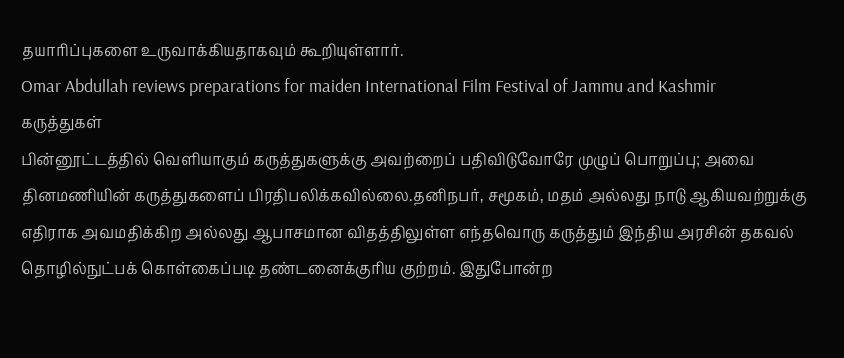தயாரிப்புகளை உருவாக்கியதாகவும் கூறியுள்ளார்.
Omar Abdullah reviews preparations for maiden International Film Festival of Jammu and Kashmir
கருத்துகள்
பின்னூட்டத்தில் வெளியாகும் கருத்துகளுக்கு அவற்றைப் பதிவிடுவோரே முழுப் பொறுப்பு; அவை தினமணியின் கருத்துகளைப் பிரதிபலிக்கவில்லை.தனிநபர், சமூகம், மதம் அல்லது நாடு ஆகியவற்றுக்கு எதிராக அவமதிக்கிற அல்லது ஆபாசமான விதத்திலுள்ள எந்தவொரு கருத்தும் இந்திய அரசின் தகவல் தொழில்நுட்பக் கொள்கைப்படி தண்டனைக்குரிய குற்றம். இதுபோன்ற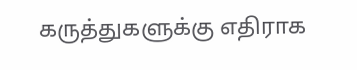கருத்துகளுக்கு எதிராக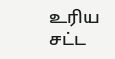உரிய சட்ட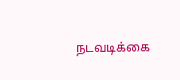நடவடிக்கை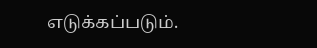எடுக்கப்படும்.